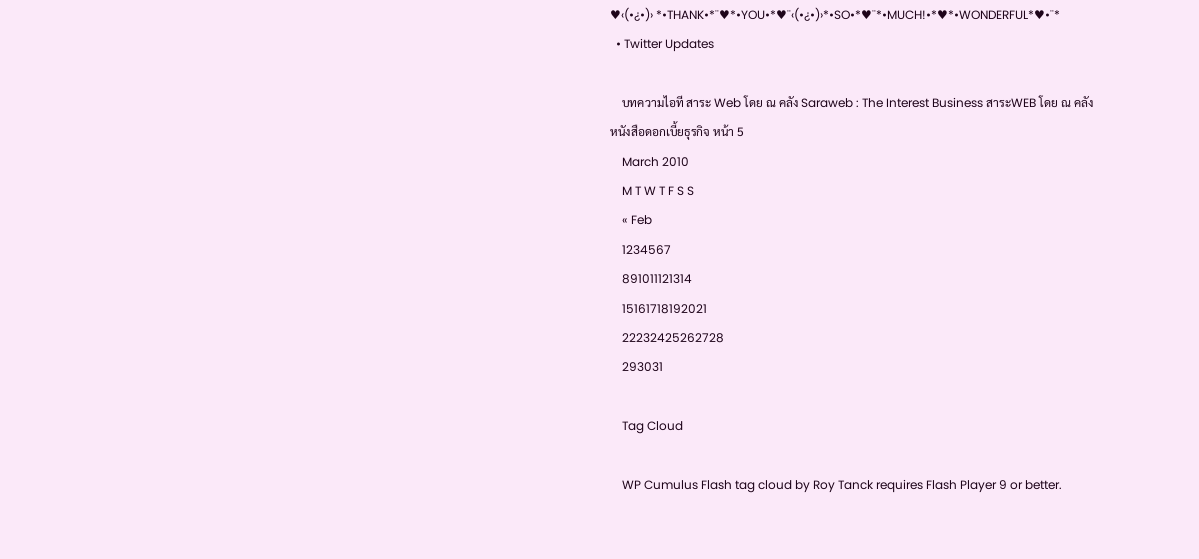♥‹(•¿•)› *•THANK•*¨♥*•YOU•*♥¨‹(•¿•)›*•SO•*♥¨*•MUCH!•*♥*•WONDERFUL*♥•¨*
  • Twitter Updates

    บทความไอที สาระ Web โดย ณ คลัง Saraweb : The Interest Business สาระWEB โดย ณ คลัง หนังสือดอกเบี้ยธุรกิจ หน้า 5
    March 2010
    M T W T F S S
    « Feb
    1234567
    891011121314
    15161718192021
    22232425262728
    293031

    Tag Cloud

    WP Cumulus Flash tag cloud by Roy Tanck requires Flash Player 9 or better.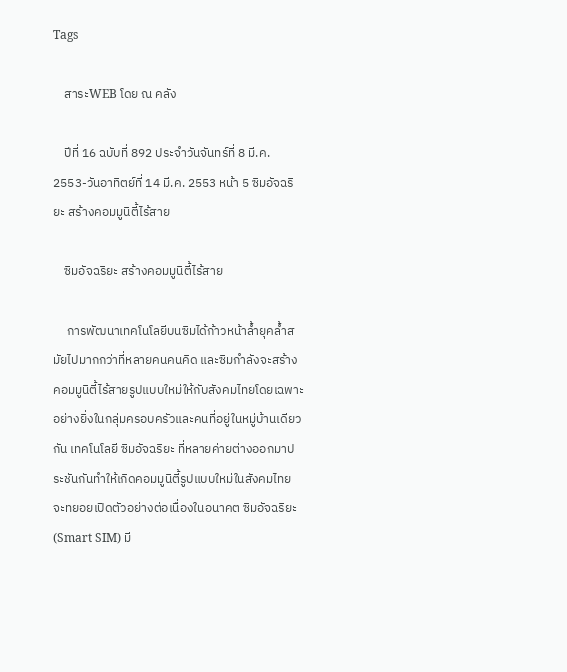Tags

    สาระWEB โดย ณ คลัง

    ปีที่ 16 ฉบับที่ 892 ประจำวันจันทร์ที่ 8 มี.ค. 2553-วันอาทิตย์ที่ 14 มี.ค. 2553 หน้า 5 ซิมอัจฉริยะ สร้างคอมมูนิตี้ไร้สาย

    ซิมอัจฉริยะ สร้างคอมมูนิตี้ไร้สาย

     การพัฒนาเทคโนโลยีบนซิมได้ก้าวหน้าล้ำยุคล้ำสมัยไปมากกว่าที่หลายคนคนคิด และซิมกำลังจะสร้างคอมมูนิตี้ไร้สายรูปแบบใหม่ให้กับสังคมไทยโดยเฉพาะอย่างยิ่งในกลุ่มครอบครัวและคนที่อยู่ในหมู่บ้านเดียวกัน เทคโนโลยี ซิมอัจฉริยะ ที่หลายค่ายต่างออกมาประชันกันทำให้เกิดคอมมูนิตี้รูปแบบใหม่ในสังคมไทย จะทยอยเปิดตัวอย่างต่อเนื่องในอนาคต ซิมอัจฉริยะ (Smart SIM) มี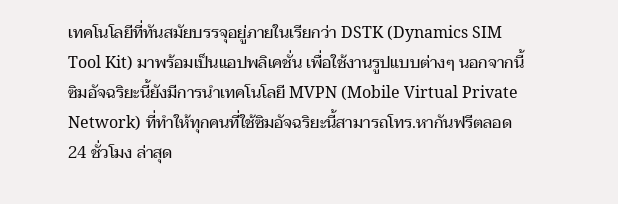เทคโนโลยีที่ทันสมัยบรรจุอยู่ภายในเรียกว่า DSTK (Dynamics SIM Tool Kit) มาพร้อมเป็นแอปพลิเคชั่น เพื่อใช้งานรูปแบบต่างๆ นอกจากนี้ซิมอัจฉริยะนี้ยังมีการนำเทคโนโลยี MVPN (Mobile Virtual Private Network) ที่ทำให้ทุกคนที่ใช้ซิมอัจฉริยะนี้สามารถโทร.หากันฟรีตลอด 24 ชั่วโมง ล่าสุด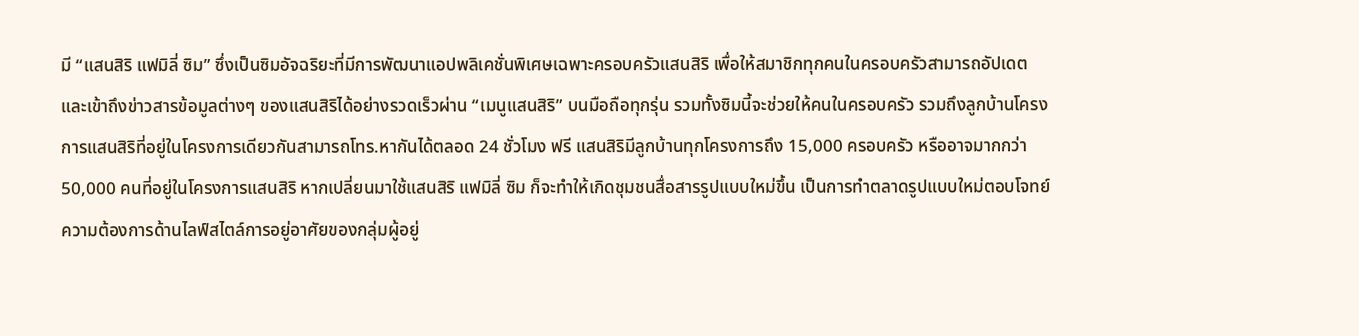มี “แสนสิริ แฟมิลี่ ซิม” ซึ่งเป็นซิมอัจฉริยะที่มีการพัฒนาแอปพลิเคชั่นพิเศษเฉพาะครอบครัวแสนสิริ เพื่อให้สมาชิกทุกคนในครอบครัวสามารถอัปเดตและเข้าถึงข่าวสารข้อมูลต่างๆ ของแสนสิริได้อย่างรวดเร็วผ่าน “เมนูแสนสิริ” บนมือถือทุกรุ่น รวมทั้งซิมนี้จะช่วยให้คนในครอบครัว รวมถึงลูกบ้านโครงการแสนสิริที่อยู่ในโครงการเดียวกันสามารถโทร.หากันได้ตลอด 24 ชั่วโมง ฟรี แสนสิริมีลูกบ้านทุกโครงการถึง 15,000 ครอบครัว หรืออาจมากกว่า 50,000 คนที่อยู่ในโครงการแสนสิริ หากเปลี่ยนมาใช้แสนสิริ แฟมิลี่ ซิม ก็จะทำให้เกิดชุมชนสื่อสารรูปแบบใหม่ขึ้น เป็นการทำตลาดรูปแบบใหม่ตอบโจทย์ความต้องการด้านไลฟ์สไตล์การอยู่อาศัยของกลุ่มผู้อยู่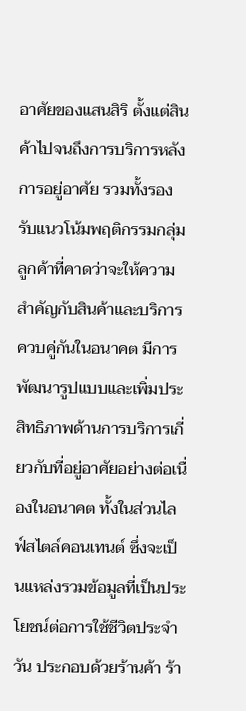อาศัยของแสนสิริ ตั้งแต่สินค้าไปจนถึงการบริการหลังการอยู่อาศัย รวมทั้งรองรับแนวโน้มพฤติกรรมกลุ่มลูกค้าที่คาดว่าจะให้ความสำคัญกับสินค้าและบริการควบคู่กันในอนาคต มีการพัฒนารูปแบบและเพิ่มประสิทธิภาพด้านการบริการเกี่ยวกับที่อยู่อาศัยอย่างต่อเนื่องในอนาคต ทั้งในส่วนไลฟ์สไตล์คอนเทนต์ ซึ่งจะเป็นแหล่งรวมข้อมูลที่เป็นประโยชน์ต่อการใช้ชีวิตประจำวัน ประกอบด้วยร้านค้า ร้า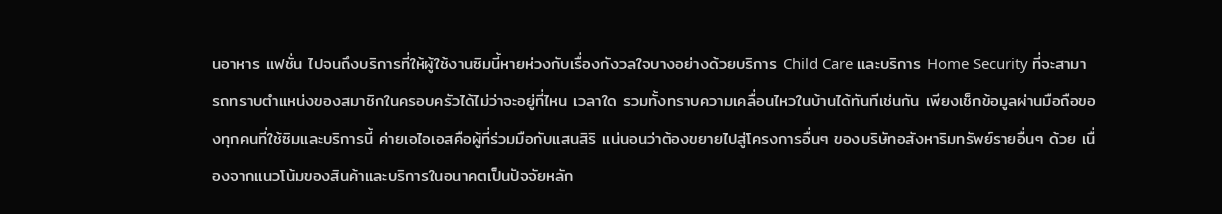นอาหาร แฟชั่น ไปจนถึงบริการที่ให้ผู้ใช้งานซิมนี้หายห่วงกับเรื่องกังวลใจบางอย่างด้วยบริการ Child Care และบริการ Home Security ที่จะสามารถทราบตำแหน่งของสมาชิกในครอบครัวได้ไม่ว่าจะอยู่ที่ไหน เวลาใด รวมทั้งทราบความเคลื่อนไหวในบ้านได้ทันทีเช่นกัน เพียงเช็กข้อมูลผ่านมือถือของทุกคนที่ใช้ซิมและบริการนี้ ค่ายเอไอเอสคือผู้ที่ร่วมมือกับแสนสิริ แน่นอนว่าต้องขยายไปสู่โครงการอื่นๆ ของบริษัทอสังหาริมทรัพย์รายอื่นๆ ด้วย เนื่องจากแนวโน้มของสินค้าและบริการในอนาคตเป็นปัจจัยหลัก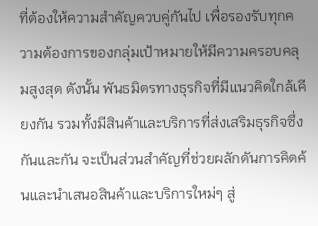ที่ต้องให้ความสำคัญควบคู่กันไป เพื่อรองรับทุกความต้องการของกลุ่มเป้าหมายให้มีความครอบคลุมสูงสุด ดังนั้น พันธมิตรทางธุรกิจที่มีแนวคิดใกล้เคียงกัน รวมทั้งมีสินค้าและบริการที่ส่งเสริมธุรกิจซึ่งกันและกัน จะเป็นส่วนสำคัญที่ช่วยผลักดันการคิดค้นและนำเสนอสินค้าและบริการใหม่ๆ สู่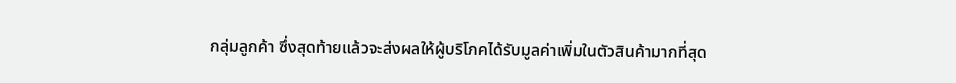กลุ่มลูกค้า ซึ่งสุดท้ายแล้วจะส่งผลให้ผู้บริโภคได้รับมูลค่าเพิ่มในตัวสินค้ามากที่สุด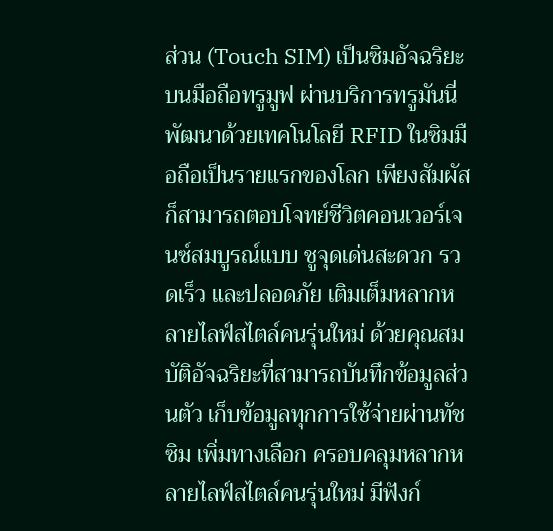ส่วน (Touch SIM) เป็นซิมอัจฉริยะบนมือถือทรูมูฟ ผ่านบริการทรูมันนี่ พัฒนาด้วยเทคโนโลยี RFID ในซิมมือถือเป็นรายแรกของโลก เพียงสัมผัสก็สามารถตอบโจทย์ชีวิตคอนเวอร์เจนซ์สมบูรณ์แบบ ชูจุดเด่นสะดวก รวดเร็ว และปลอดภัย เติมเต็มหลากหลายไลฟ์สไตล์คนรุ่นใหม่ ด้วยคุณสมบัติอัจฉริยะที่สามารถบันทึกข้อมูลส่วนตัว เก็บข้อมูลทุกการใช้จ่ายผ่านทัชซิม เพิ่มทางเลือก ครอบคลุมหลากหลายไลฟ์สไตล์คนรุ่นใหม่ มีฟังก์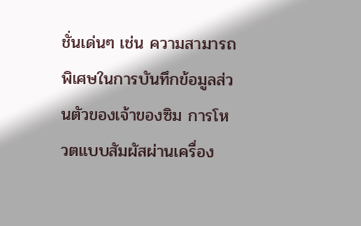ชั่นเด่นๆ เช่น ความสามารถพิเศษในการบันทึกข้อมูลส่วนตัวของเจ้าของซิม การโหวตแบบสัมผัสผ่านเครื่อง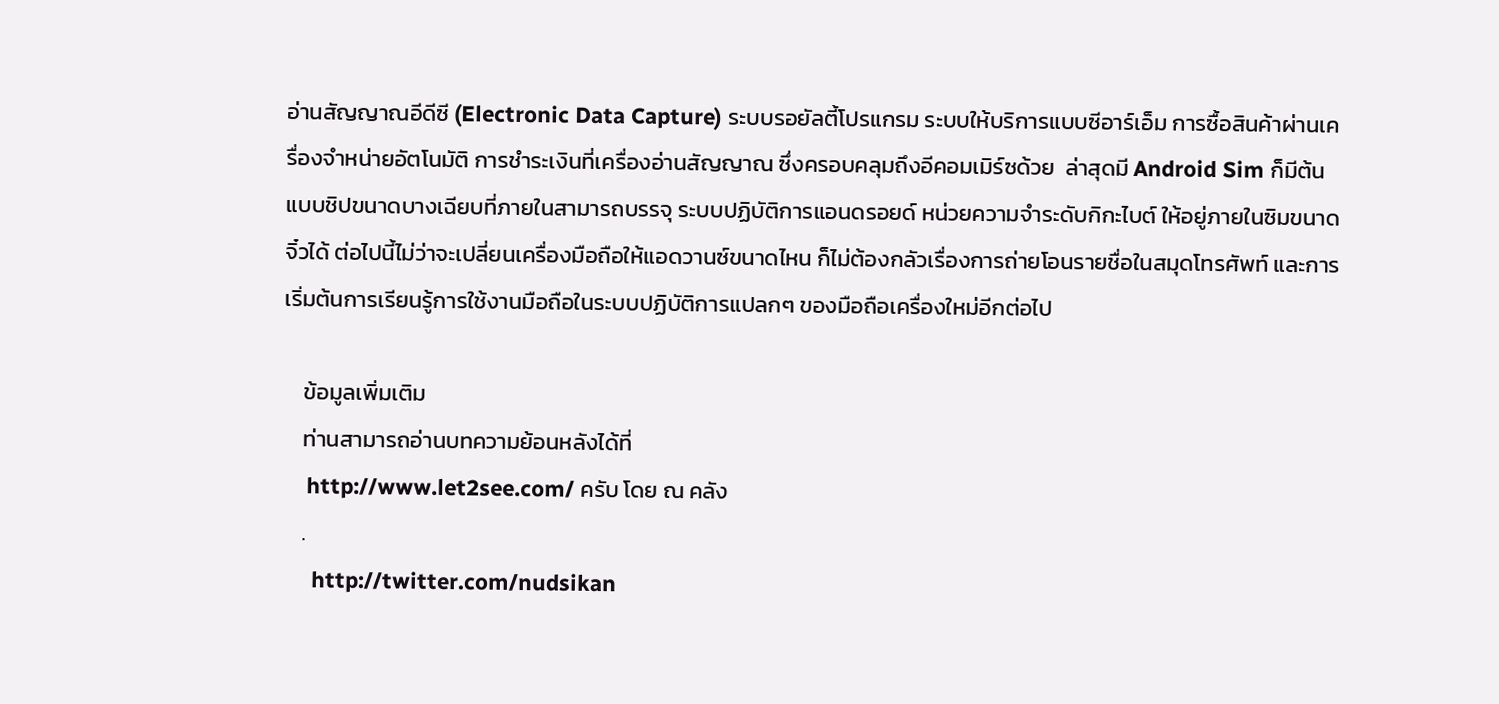อ่านสัญญาณอีดีซี (Electronic Data Capture) ระบบรอยัลตี้โปรแกรม ระบบให้บริการแบบซีอาร์เอ็ม การซื้อสินค้าผ่านเครื่องจำหน่ายอัตโนมัติ การชำระเงินที่เครื่องอ่านสัญญาณ ซึ่งครอบคลุมถึงอีคอมเมิร์ซด้วย  ล่าสุดมี Android Sim ก็มีต้นแบบชิปขนาดบางเฉียบที่ภายในสามารถบรรจุ ระบบปฏิบัติการแอนดรอยด์ หน่วยความจำระดับกิกะไบต์ ให้อยู่ภายในซิมขนาดจิ๋วได้ ต่อไปนี้ไม่ว่าจะเปลี่ยนเครื่องมือถือให้แอดวานซ์ขนาดไหน ก็ไม่ต้องกลัวเรื่องการถ่ายโอนรายชื่อในสมุดโทรศัพท์ และการเริ่มต้นการเรียนรู้การใช้งานมือถือในระบบปฏิบัติการแปลกๆ ของมือถือเครื่องใหม่อีกต่อไป

    ข้อมูลเพิ่มเติม
    ท่านสามารถอ่านบทความย้อนหลังได้ที่
    http://www.let2see.com/ ครับ โดย ณ คลัง
    .
     http://twitter.com/nudsikan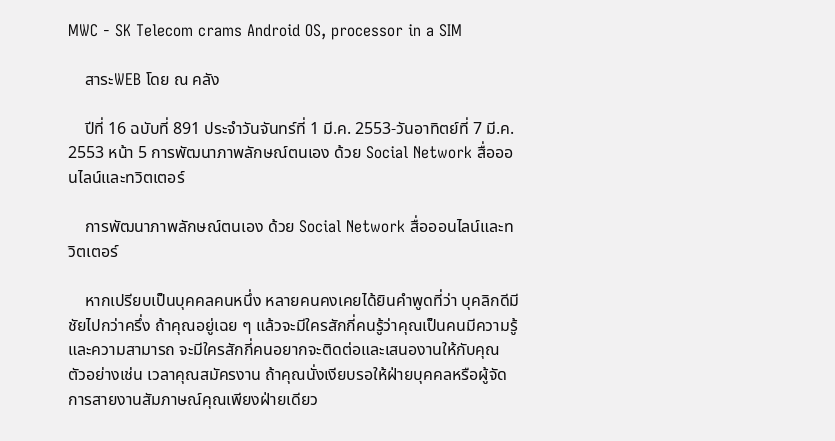MWC - SK Telecom crams Android OS, processor in a SIM

    สาระWEB โดย ณ คลัง

    ปีที่ 16 ฉบับที่ 891 ประจำวันจันทร์ที่ 1 มี.ค. 2553-วันอาทิตย์ที่ 7 มี.ค. 2553 หน้า 5 การพัฒนาภาพลักษณ์ตนเอง ด้วย Social Network สื่อออนไลน์และทวิตเตอร์

    การพัฒนาภาพลักษณ์ตนเอง ด้วย Social Network สื่อออนไลน์และทวิตเตอร์

    หากเปรียบเป็นบุคคลคนหนึ่ง หลายคนคงเคยได้ยินคำพูดที่ว่า บุคลิกดีมีชัยไปกว่าครึ่ง ถ้าคุณอยู่เฉย ๆ แล้วจะมีใครสักกี่คนรู้ว่าคุณเป็นคนมีความรู้ และความสามารถ จะมีใครสักกี่คนอยากจะติดต่อและเสนองานให้กับคุณ ตัวอย่างเช่น เวลาคุณสมัครงาน ถ้าคุณนั่งเงียบรอให้ฝ่ายบุคคลหรือผู้จัดการสายงานสัมภาษณ์คุณเพียงฝ่ายเดียว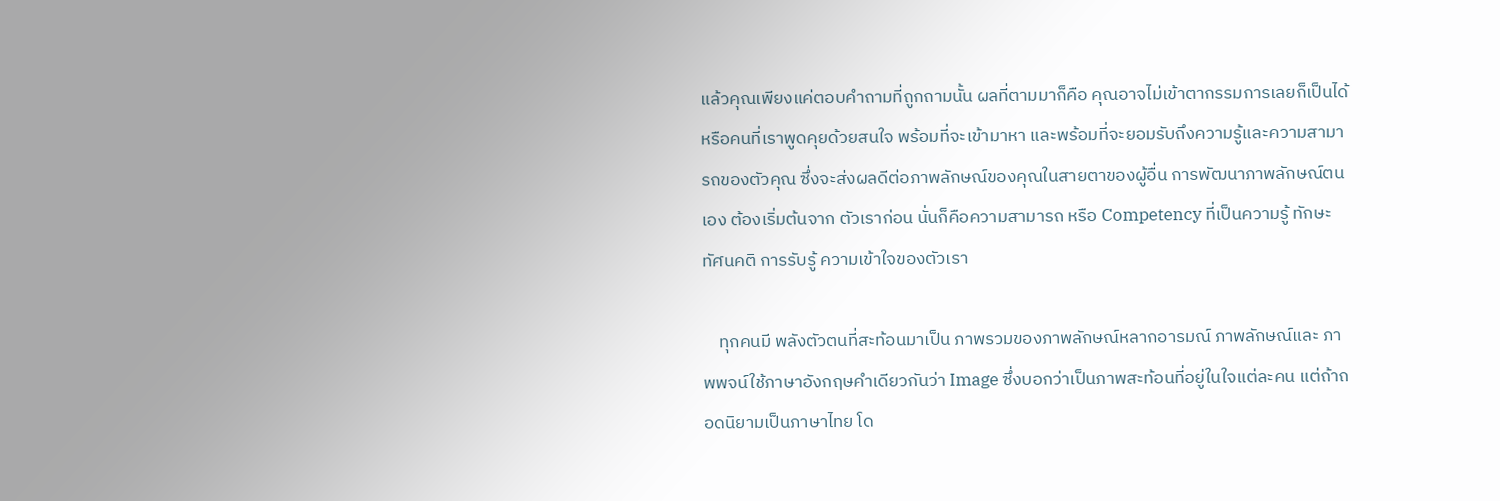แล้วคุณเพียงแค่ตอบคำถามที่ถูกถามนั้น ผลที่ตามมาก็คือ คุณอาจไม่เข้าตากรรมการเลยก็เป็นได้ หรือคนที่เราพูดคุยด้วยสนใจ พร้อมที่จะเข้ามาหา และพร้อมที่จะยอมรับถึงความรู้และความสามารถของตัวคุณ ซึ่งจะส่งผลดีต่อภาพลักษณ์ของคุณในสายตาของผู้อื่น การพัฒนาภาพลักษณ์ตนเอง ต้องเริ่มต้นจาก ตัวเราก่อน นั่นก็คือความสามารถ หรือ Competency ที่เป็นความรู้ ทักษะ ทัศนคติ การรับรู้ ความเข้าใจของตัวเรา

    ทุกคนมี พลังตัวตนที่สะท้อนมาเป็น ภาพรวมของภาพลักษณ์หลากอารมณ์ ภาพลักษณ์และ ภาพพจน์ใช้ภาษาอังกฤษคำเดียวกันว่า Image ซึ่งบอกว่าเป็นภาพสะท้อนที่อยู่ในใจแต่ละคน แต่ถ้าถอดนิยามเป็นภาษาไทย โด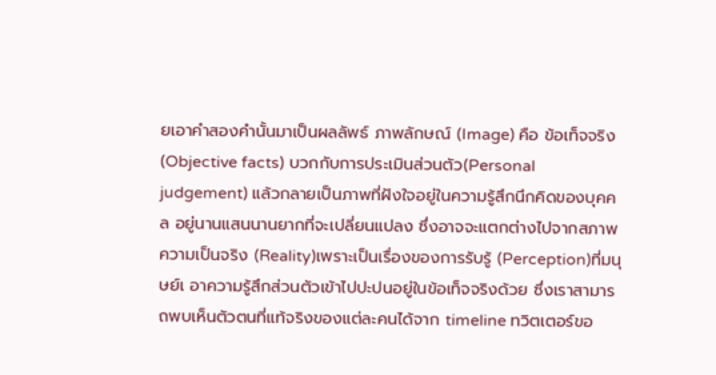ยเอาคำสองคำนั้นมาเป็นผลลัพธ์ ภาพลักษณ์ (Image) คือ ข้อเท็จจริง(Objective facts) บวกกับการประเมินส่วนตัว(Personal judgement) แล้วกลายเป็นภาพที่ฝังใจอยู่ในความรู้สึกนึกคิดของบุคคล อยู่นานแสนนานยากที่จะเปลี่ยนแปลง ซึ่งอาจจะแตกต่างไปจากสภาพความเป็นจริง (Reality)เพราะเป็นเรื่องของการรับรู้ (Perception)ที่มนุษย์เ อาความรู้สึกส่วนตัวเข้าไปปะปนอยู่ในข้อเท็จจริงด้วย ซึ่งเราสามารถพบเห็นตัวตนที่แท้จริงของแต่ละคนได้จาก timeline ทวิตเตอร์ขอ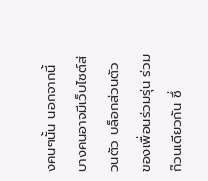งคนๆนั้น นอกจากนี้บางคนอาจมีเว็บไซต์ส่วนตัว บล็อกส่วนตัว ของเพื่อนร่วมรุ่น ร่วมก๊วนเดียวกัน ซึ่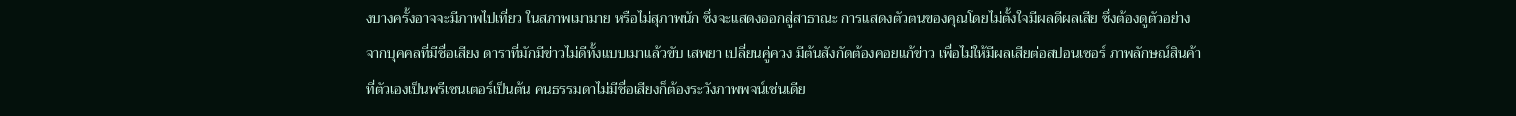งบางครั้งอาจจะมีภาพไปเที่ยว ในสภาพเมามาย หรือไม่สุภาพนัก ซึ่งจะแสดงออกสู่สาธาณะ การแสดงตัวตนของคุณโดยไม่ตั้งใจมีผลดีผลเสีย ซึ่งต้องดูตัวอย่างจากบุคคลที่มีชื่อเสียง ดาราที่มักมีข่าวไม่ดีทั้งแบบเมาแล้วขับ เสพยา เปลี่ยนคู่ควง มีต้นสังกัดต้องคอยแก้ข่าว เพื่อไม่ให้มีผลเสียต่อสปอนเซอร์ ภาพลักษณ์สินค้าที่ตัวเองเป็นพรีเซนเตอร์เป็นต้น คนธรรมดาไม่มีชื่อเสียงก็ต้องระวังภาพพจน์เช่นเดีย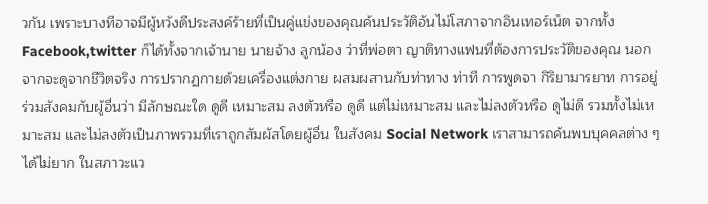วกัน เพราะบางทีอาจมีผู้หวังดีประสงค์ร้ายที่เป็นคู่แข่งของคุณค้นประวัติอันไม่โสภาจากอินเทอร์เน็ต จากทั้ง Facebook,twitter ก็ได้ทั้งจากเจ้านาย นายจ้าง ลูกน้อง ว่าที่พ่อตา ญาติทางแฟนที่ต้องการประวัติของคุณ นอกจากจะดูจากชีวิตจริง การปรากฏกายด้วยเครื่องแต่งกาย ผสมผสานกับท่าทาง ท่าที การพูดจา กิริยามารยาท การอยู่ร่วมสังคมกับผู้อื่นว่า มีลักษณะใด ดูดี เหมาะสม ลงตัวหรือ ดูดี แต่ไม่เหมาะสม และไม่ลงตัวหรือ ดูไม่ดี รวมทั้งไม่เหมาะสม และไม่ลงตัวเป็นภาพรวมที่เราถูกสัมผัสโดยผู้อื่น ในสังคม Social Network เราสามารถค้นพบบุคคลต่าง ๆ ได้ไม่ยาก ในสภาวะแว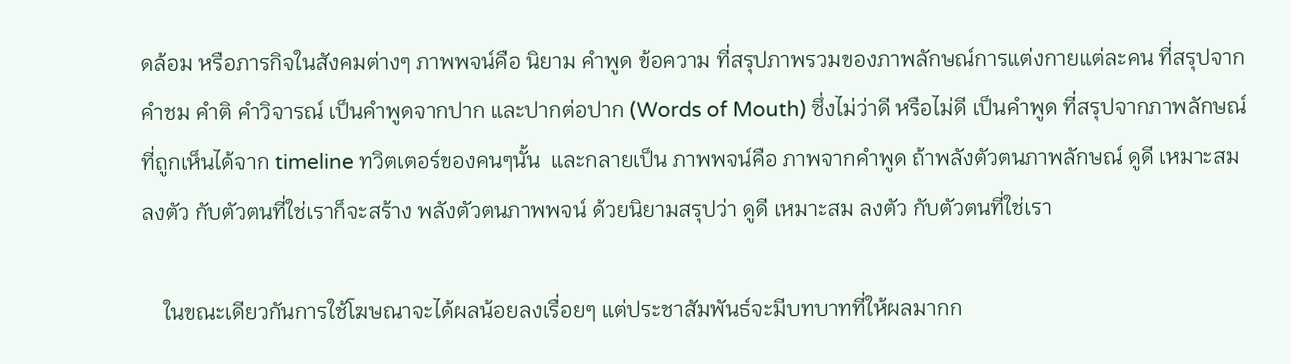ดล้อม หรือภารกิจในสังคมต่างๆ ภาพพจน์คือ นิยาม คำพูด ข้อความ ที่สรุปภาพรวมของภาพลักษณ์การแต่งกายแต่ละคน ที่สรุปจากคำชม คำติ คำวิจารณ์ เป็นคำพูดจากปาก และปากต่อปาก (Words of Mouth) ซึ่งไม่ว่าดี หรือไม่ดี เป็นคำพูด ที่สรุปจากภาพลักษณ์ที่ถูกเห็นได้จาก timeline ทวิตเตอร์ของคนๆนั้น  และกลายเป็น ภาพพจน์คือ ภาพจากคำพูด ถ้าพลังตัวตนภาพลักษณ์ ดูดี เหมาะสม ลงตัว กับตัวตนที่ใช่เราก็จะสร้าง พลังตัวตนภาพพจน์ ด้วยนิยามสรุปว่า ดูดี เหมาะสม ลงตัว กับตัวตนที่ใช่เรา

    ในขณะเดียวกันการใช้โฆษณาจะได้ผลน้อยลงเรื่อยๆ แต่ประชาสัมพันธ์จะมีบทบาทที่ให้ผลมากก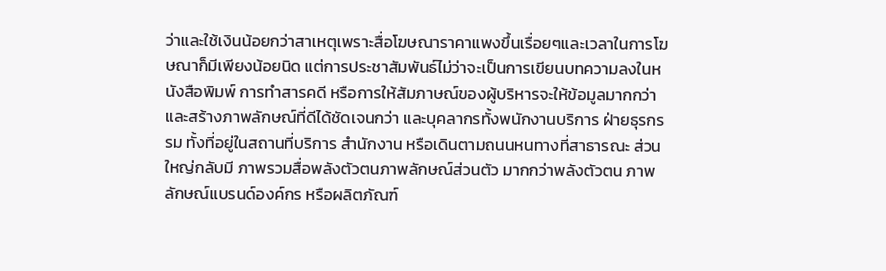ว่าและใช้เงินน้อยกว่าสาเหตุเพราะสื่อโฆษณาราคาแพงขึ้นเรื่อยๆและเวลาในการโฆษณาก็มีเพียงน้อยนิด แต่การประชาสัมพันธ์ไม่ว่าจะเป็นการเขียนบทความลงในหนังสือพิมพ์ การทำสารคดี หรือการให้สัมภาษณ์ของผู้บริหารจะให้ข้อมูลมากกว่าและสร้างภาพลักษณ์ที่ดีได้ชัดเจนกว่า และบุคลากรทั้งพนักงานบริการ ฝ่ายธุรกรรม ทั้งที่อยู่ในสถานที่บริการ สำนักงาน หรือเดินตามถนนหนทางที่สาธารณะ ส่วนใหญ่กลับมี ภาพรวมสื่อพลังตัวตนภาพลักษณ์ส่วนตัว มากกว่าพลังตัวตน ภาพลักษณ์แบรนด์องค์กร หรือผลิตภัณฑ์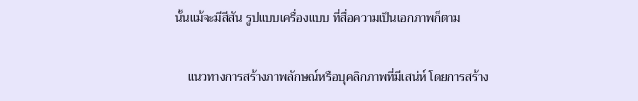นั้นแม้จะมีสีสัน รูปแบบเครื่องแบบ ที่สื่อความเป็นเอกภาพก็ตาม

    แนวทางการสร้างภาพลักษณ์หรือบุคลิกภาพที่มีเสน่ห์ โดยการสร้าง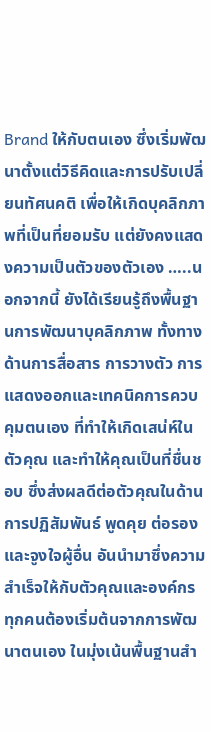Brand ให้กับตนเอง ซึ่งเริ่มพัฒนาตั้งแต่วิธีคิดและการปรับเปลี่ยนทัศนคติ เพื่อให้เกิดบุคลิกภาพที่เป็นที่ยอมรับ แต่ยังคงแสดงความเป็นตัวของตัวเอง …..นอกจากนี้ ยังได้เรียนรู้ถึงพื้นฐานการพัฒนาบุคลิกภาพ ทั้งทางด้านการสื่อสาร การวางตัว การแสดงออกและเทคนิคการควบคุมตนเอง ที่ทำให้เกิดเสน่ห์ในตัวคุณ และทำให้คุณเป็นที่ชื่นชอบ ซึ่งส่งผลดีต่อตัวคุณในด้านการปฏิสัมพันธ์ พูดคุย ต่อรอง และจูงใจผู้อื่น อันนำมาซึ่งความสำเร็จให้กับตัวคุณและองค์กร ทุกคนต้องเริ่มต้นจากการพัฒนาตนเอง ในมุ่งเน้นพื้นฐานสำ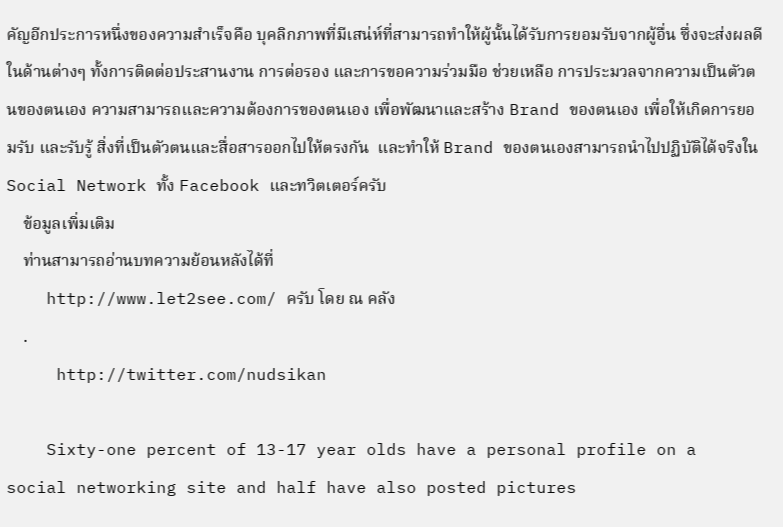คัญอีกประการหนึ่งของความสำเร็จคือ บุคลิกภาพที่มีเสน่ห์ที่สามารถทำให้ผู้นั้นได้รับการยอมรับจากผู้อื่น ซึ่งจะส่งผลดีในด้านต่างๆ ทั้งการติดต่อประสานงาน การต่อรอง และการขอความร่วมมือ ช่วยเหลือ การประมวลจากความเป็นตัวตนของตนเอง ความสามารถและความต้องการของตนเอง เพื่อพัฒนาและสร้าง Brand ของตนเอง เพื่อให้เกิดการยอมรับ และรับรู้ สิ่งที่เป็นตัวตนและสื่อสารออกไปให้ตรงกัน  และทำให้ Brand ของตนเองสามารถนำไปปฏิบัติได้จริงใน Social Network ทั้ง Facebook และทวิตเตอร์ครับ
    ข้อมูลเพิ่มเติม
    ท่านสามารถอ่านบทความย้อนหลังได้ที่
    http://www.let2see.com/ ครับ โดย ณ คลัง
    .
     http://twitter.com/nudsikan

    Sixty-one percent of 13-17 year olds have a personal profile on a social networking site and half have also posted pictures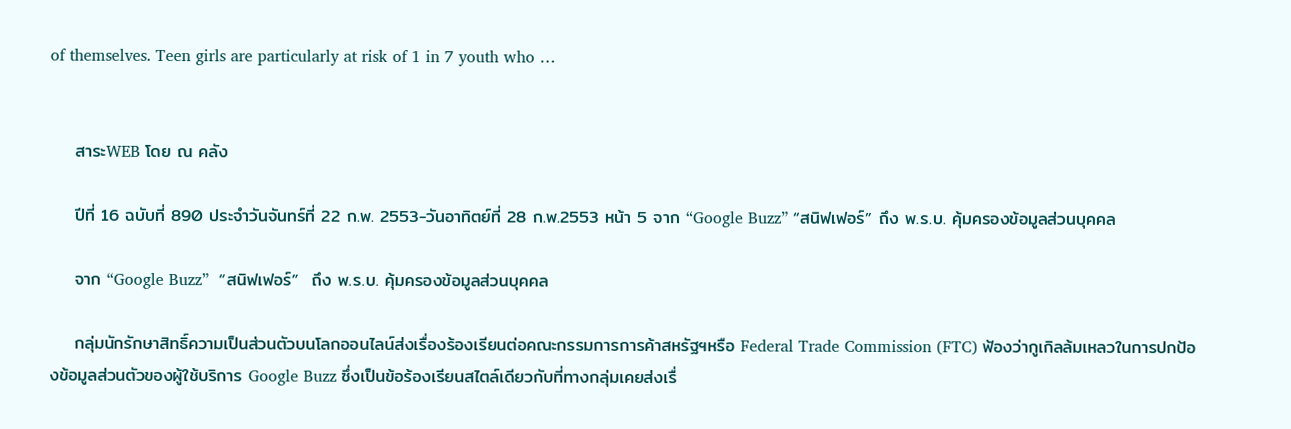of themselves. Teen girls are particularly at risk of 1 in 7 youth who …


    สาระWEB โดย ณ คลัง

    ปีที่ 16 ฉบับที่ 890 ประจำวันจันทร์ที่ 22 ก.พ. 2553-วันอาทิตย์ที่ 28 ก.พ.2553 หน้า 5 จาก “Google Buzz” “สนิฟเฟอร์” ถึง พ.ร.บ. คุ้มครองข้อมูลส่วนบุคคล

    จาก “Google Buzz”  “สนิฟเฟอร์”  ถึง พ.ร.บ. คุ้มครองข้อมูลส่วนบุคคล

    กลุ่มนักรักษาสิทธิ์ความเป็นส่วนตัวบนโลกออนไลน์ส่งเรื่องร้องเรียนต่อคณะกรรมการการค้าสหรัฐฯหรือ Federal Trade Commission (FTC) ฟ้องว่ากูเกิลล้มเหลวในการปกป้องข้อมูลส่วนตัวของผู้ใช้บริการ Google Buzz ซึ่งเป็นข้อร้องเรียนสไตล์เดียวกับที่ทางกลุ่มเคยส่งเรื่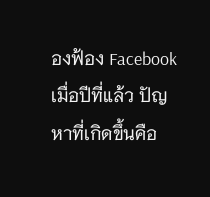องฟ้อง Facebook เมื่อปีที่แล้ว ปัญหาที่เกิดขึ้นคือ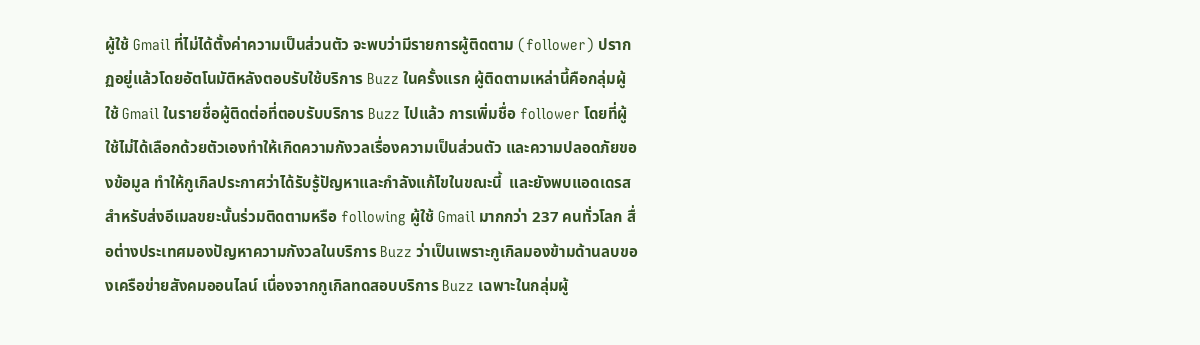ผู้ใช้ Gmail ที่ไม่ได้ตั้งค่าความเป็นส่วนตัว จะพบว่ามีรายการผู้ติดตาม (follower) ปรากฏอยู่แล้วโดยอัตโนมัติหลังตอบรับใช้บริการ Buzz ในครั้งแรก ผู้ติดตามเหล่านี้คือกลุ่มผู้ใช้ Gmail ในรายชื่อผู้ติดต่อที่ตอบรับบริการ Buzz ไปแล้ว การเพิ่มชื่อ follower โดยที่ผู้ใช้ไม่ได้เลือกด้วยตัวเองทำให้เกิดความกังวลเรื่องความเป็นส่วนตัว และความปลอดภัยของข้อมูล ทำให้กูเกิลประกาศว่าได้รับรู้ปัญหาและกำลังแก้ไขในขณะนี้  และยังพบแอดเดรสสำหรับส่งอีเมลขยะนั้นร่วมติดตามหรือ following ผู้ใช้ Gmail มากกว่า 237 คนทั่วโลก สื่อต่างประเทศมองปัญหาความกังวลในบริการ Buzz ว่าเป็นเพราะกูเกิลมองข้ามด้านลบของเครือข่ายสังคมออนไลน์ เนื่องจากกูเกิลทดสอบบริการ Buzz เฉพาะในกลุ่มผู้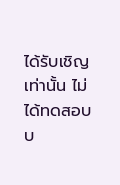ได้รับเชิญเท่านั้น ไม่ได้ทดสอบบ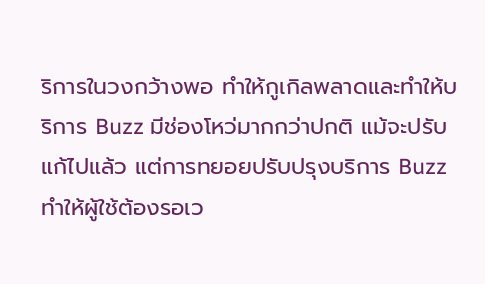ริการในวงกว้างพอ ทำให้กูเกิลพลาดและทำให้บริการ Buzz มีช่องโหว่มากกว่าปกติ แม้จะปรับแก้ไปแล้ว แต่การทยอยปรับปรุงบริการ Buzz ทำให้ผู้ใช้ต้องรอเว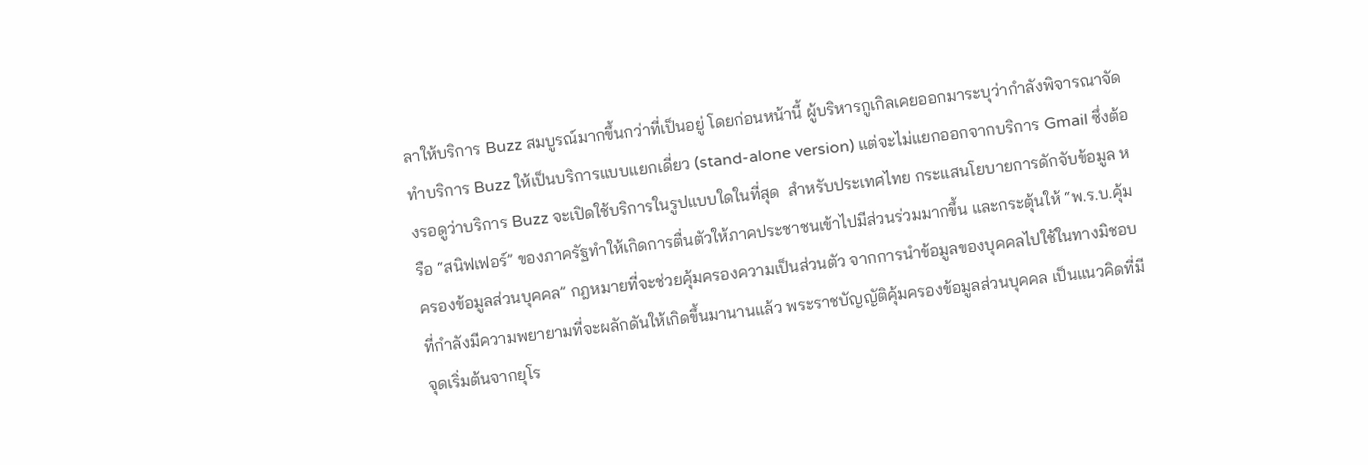ลาให้บริการ Buzz สมบูรณ์มากขึ้นกว่าที่เป็นอยู่ โดยก่อนหน้านี้ ผู้บริหารกูเกิลเคยออกมาระบุว่ากำลังพิจารณาจัดทำบริการ Buzz ให้เป็นบริการแบบแยกเดี่ยว (stand-alone version) แต่จะไม่แยกออกจากบริการ Gmail ซึ่งต้องรอดูว่าบริการ Buzz จะเปิดใช้บริการในรูปแบบใดในที่สุด  สำหรับประเทศไทย กระแสนโยบายการดักจับข้อมูล หรือ “สนิฟเฟอร์” ของภาครัฐทำให้เกิดการตื่นตัวให้ภาคประชาชนเข้าไปมีส่วนร่วมมากขึ้น และกระตุ้นให้ “พ.ร.บ.คุ้มครองข้อมูลส่วนบุคคล” กฎหมายที่จะช่วยคุ้มครองความเป็นส่วนตัว จากการนำข้อมูลของบุคคลไปใช้ในทางมิชอบ ที่กำลังมีความพยายามที่จะผลักดันให้เกิดขึ้นมานานแล้ว พระราชบัญญัติคุ้มครองข้อมูลส่วนบุคคล เป็นแนวคิดที่มีจุดเริ่มต้นจากยุโร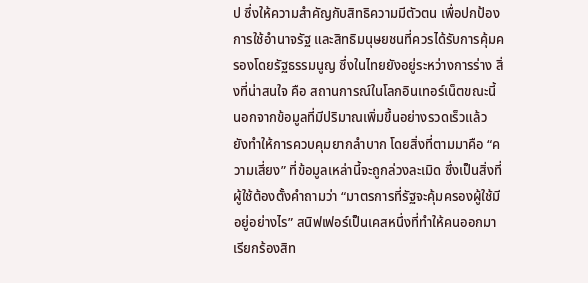ป ซึ่งให้ความสำคัญกับสิทธิความมีตัวตน เพื่อปกป้องการใช้อำนาจรัฐ และสิทธิมนุษยชนที่ควรได้รับการคุ้มครองโดยรัฐธรรมนูญ ซึ่งในไทยยังอยู่ระหว่างการร่าง สิ่งที่น่าสนใจ คือ สถานการณ์ในโลกอินเทอร์เน็ตขณะนี้ นอกจากข้อมูลที่มีปริมาณเพิ่มขึ้นอย่างรวดเร็วแล้ว ยังทำให้การควบคุมยากลำบาก โดยสิ่งที่ตามมาคือ “ความเสี่ยง” ที่ข้อมูลเหล่านี้จะถูกล่วงละเมิด ซึ่งเป็นสิ่งที่ผู้ใช้ต้องตั้งคำถามว่า “มาตรการที่รัฐจะคุ้มครองผู้ใช้มีอยู่อย่างไร” สนิฟเฟอร์เป็นเคสหนึ่งที่ทำให้คนออกมาเรียกร้องสิท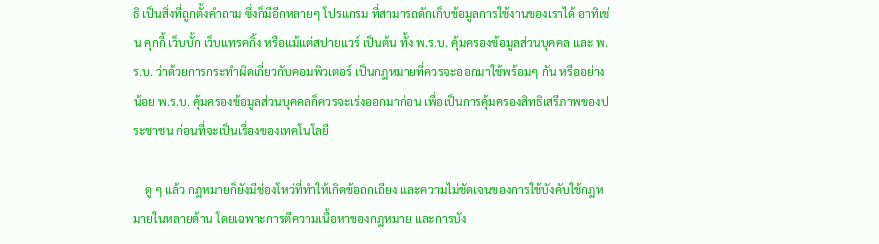ธิ เป็นสิ่งที่ถูกตั้งคำถาม ซึ่งก็มีอีกหลายๆ โปรแกรม ที่สามารถดักเก็บข้อมูลการใช้งานของเราได้ อาทิเช่น คุกกี้ เว็บบั้ก เว็บแทรคกิ้ง หรือแม้แต่สปายแวร์ เป็นต้น ทั้ง พ.ร.บ. คุ้มครองข้อมูลส่วนบุคคล และ พ.ร.บ. ว่าด้วยการกระทำผิดเกี่ยวกับคอมพิวเตอร์ เป็นกฎหมายที่ควรจะออกมาใช้พร้อมๆ กัน หรืออย่างน้อย พ.ร.บ. คุ้มครองข้อมูลส่วนบุคคลก็ควรจะเร่งออกมาก่อน เพื่อเป็นการคุ้มครองสิทธิเสรีภาพของประชาชน ก่อนที่จะเป็นเรื่องของเทคโนโลยี

    ดู ๆ แล้ว กฎหมายก็ยังมีช่องโหว่ที่ทำให้เกิดข้อถกเถียง และความไม่ชัดเจนของการใช้บังคับใช้กฎหมายในหลายด้าน โดยเฉพาะการตีความเนื้อหาของกฎหมาย และการบัง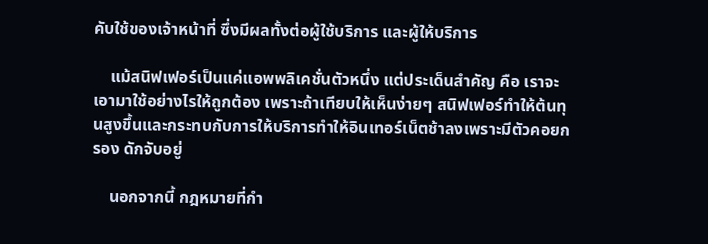คับใช้ของเจ้าหน้าที่ ซึ่งมีผลทั้งต่อผู้ใช้บริการ และผู้ให้บริการ

    แม้สนิฟเฟอร์เป็นแค่แอพพลิเคชั่นตัวหนึ่ง แต่ประเด็นสำคัญ คือ เราจะเอามาใช้อย่างไรให้ถูกต้อง เพราะถ้าเทียบให้เห็นง่ายๆ สนิฟเฟอร์ทำให้ต้นทุนสูงขึ้นและกระทบกับการให้บริการทำให้อินเทอร์เน็ตช้าลงเพราะมีตัวคอยกรอง ดักจับอยู่

    นอกจากนี้ กฎหมายที่กำ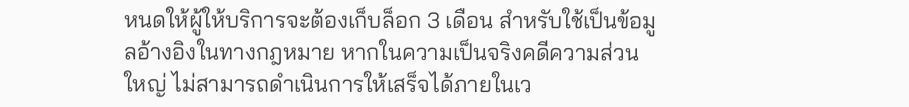หนดให้ผู้ให้บริการจะต้องเก็บล็อก 3 เดือน สำหรับใช้เป็นข้อมูลอ้างอิงในทางกฎหมาย หากในความเป็นจริงคดีความส่วนใหญ่ ไม่สามารถดำเนินการให้เสร็จได้ภายในเว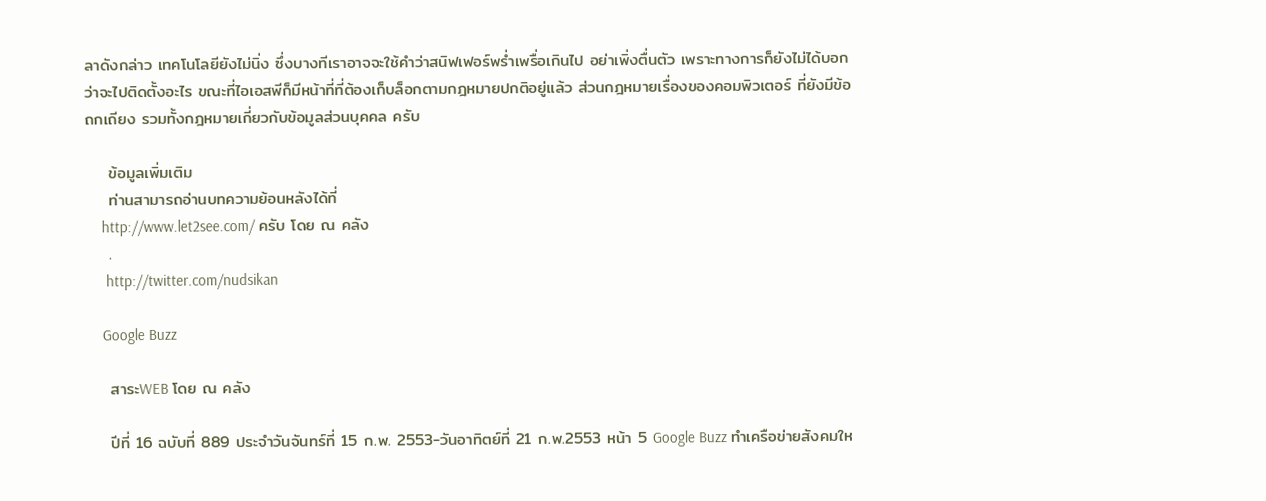ลาดังกล่าว เทคโนโลยียังไม่นิ่ง ซึ่งบางทีเราอาจจะใช้คำว่าสนิฟเฟอร์พร่ำเพรื่อเกินไป อย่าเพิ่งตื่นตัว เพราะทางการก็ยังไม่ได้บอกว่าจะไปติดตั้งอะไร ขณะที่ไอเอสพีก็มีหน้าที่ที่ต้องเก็บล็อกตามกฎหมายปกติอยู่แล้ว ส่วนกฎหมายเรื่องของคอมพิวเตอร์ ที่ยังมีข้อถกเถียง รวมทั้งกฎหมายเกี่ยวกับข้อมูลส่วนบุคคล ครับ

    ข้อมูลเพิ่มเติม
    ท่านสามารถอ่านบทความย้อนหลังได้ที่
    http://www.let2see.com/ ครับ โดย ณ คลัง
    .
     http://twitter.com/nudsikan

    Google Buzz

    สาระWEB โดย ณ คลัง

    ปีที่ 16 ฉบับที่ 889 ประจำวันจันทร์ที่ 15 ก.พ. 2553-วันอาทิตย์ที่ 21 ก.พ.2553 หน้า 5 Google Buzz ทำเครือข่ายสังคมให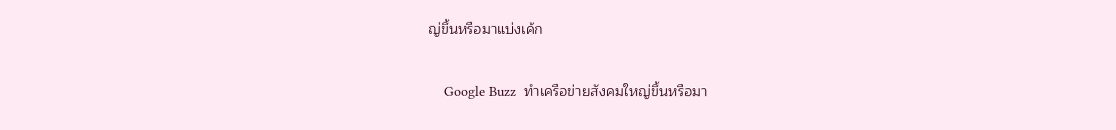ญ่ขึ้นหรือมาแบ่งเค้ก

    Google Buzz  ทำเครือข่ายสังคมใหญ่ขึ้นหรือมา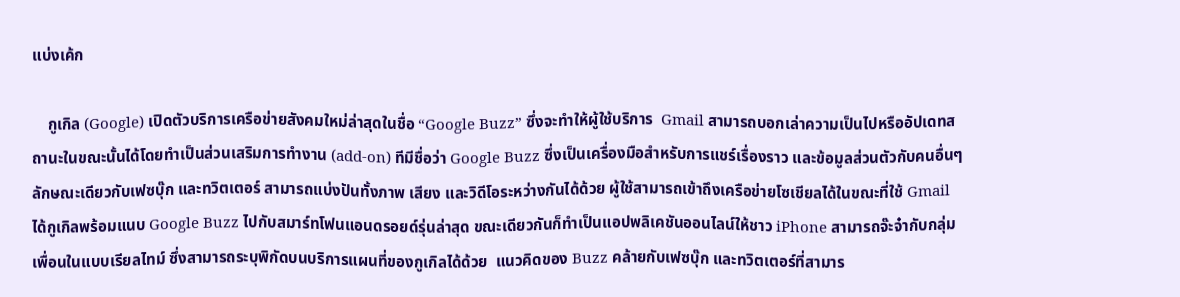แบ่งเค้ก

    กูเกิล (Google) เปิดตัวบริการเครือข่ายสังคมใหม่ล่าสุดในชื่อ “Google Buzz” ซึ่งจะทำให้ผู้ใช้บริการ  Gmail สามารถบอกเล่าความเป็นไปหรืออัปเดทสถานะในขณะนั้นได้โดยทำเป็นส่วนเสริมการทำงาน (add-on) ทีมีชื่อว่า Google Buzz ซึ่งเป็นเครื่องมือสำหรับการแชร์เรื่องราว และข้อมูลส่วนตัวกับคนอื่นๆ ลักษณะเดียวกับเฟซบุ๊ก และทวิตเตอร์ สามารถแบ่งปันทั้งภาพ เสียง และวิดีโอระหว่างกันได้ด้วย ผู้ใช้สามารถเข้าถึงเครือข่ายโซเชียลได้ในขณะที่ใช้ Gmail ได้กูเกิลพร้อมแนบ Google Buzz ไปกับสมาร์ทโฟนแอนดรอยด์รุ่นล่าสุด ขณะเดียวกันก็ทำเป็นแอปพลิเคชันออนไลน์ให้ชาว iPhone สามารถจ๊ะจ๋ากับกลุ่มเพื่อนในแบบเรียลไทม์ ซึ่งสามารถระบุพิกัดบนบริการแผนที่ของกูเกิลได้ด้วย  แนวคิดของ Buzz คล้ายกับเฟซบุ๊ก และทวิตเตอร์ที่สามาร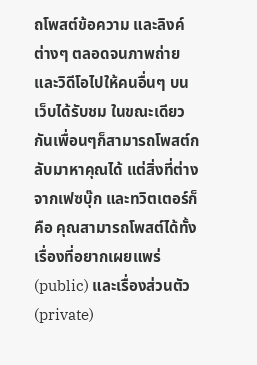ถโพสต์ข้อความ และลิงค์ต่างๆ ตลอดจนภาพถ่าย และวิดีโอไปให้คนอื่นๆ บนเว็บได้รับชม ในขณะเดียวกันเพื่อนๆก็สามารถโพสต์กลับมาหาคุณได้ แต่สิ่งที่ต่างจากเฟซบุ๊ก และทวิตเตอร์ก็คือ คุณสามารถโพสต์ได้ทั้งเรื่องที่อยากเผยแพร่ (public) และเรื่องส่วนตัว (private)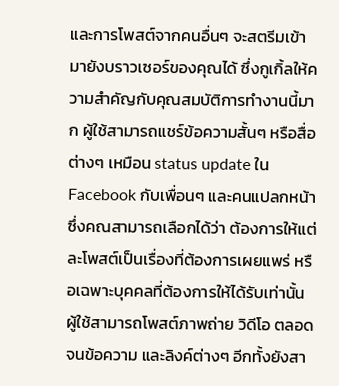และการโพสต์จากคนอื่นๆ จะสตรีมเข้ามายังบราวเซอร์ของคุณได้ ซึ่งกูเกิ้ลให้ความสำคัญกับคุณสมบัติการทำงานนี้มาก ผู้ใช้สามารถแชร์ข้อความสั้นๆ หรือสื่อต่างๆ เหมือน status update ใน Facebook กับเพื่อนๆ และคนแปลกหน้า ซึ่งคณสามารถเลือกได้ว่า ต้องการให้แต่ละโพสต์เป็นเรื่องที่ต้องการเผยแพร่ หรือเฉพาะบุคคลที่ต้องการให้ได้รับเท่านั้น ผู้ใช้สามารถโพสต์ภาพถ่าย วิดีโอ ตลอดจนข้อความ และลิงค์ต่างๆ อีกทั้งยังสา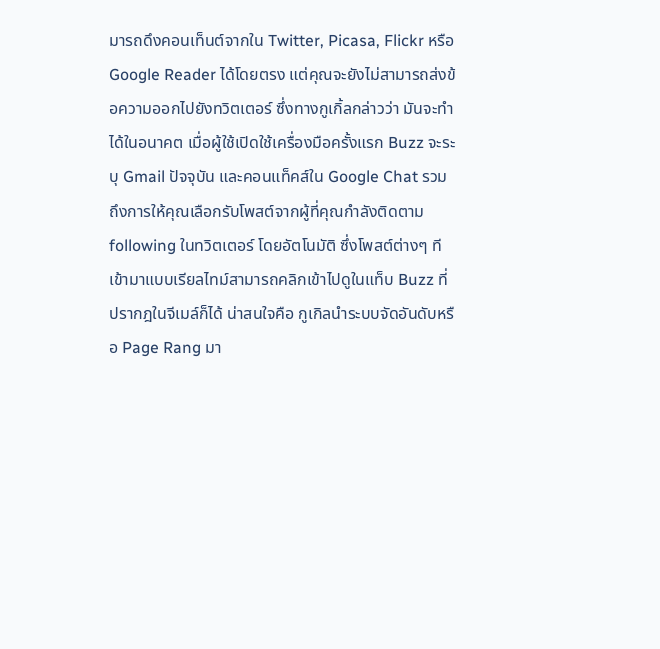มารถดึงคอนเท็นต์จากใน Twitter, Picasa, Flickr หรือ Google Reader ได้โดยตรง แต่คุณจะยังไม่สามารถส่งข้อความออกไปยังทวิตเตอร์ ซึ่งทางกูเกิ้ลกล่าวว่า มันจะทำได้ในอนาคต เมื่อผู้ใช้เปิดใช้เครื่องมือครั้งแรก Buzz จะระบุ Gmail ปัจจุบัน และคอนแท็คส์ใน Google Chat รวมถึงการให้คุณเลือกรับโพสต์จากผู้ที่คุณกำลังติดตาม following ในทวิตเตอร์ โดยอัตโนมัติ ซึ่งโพสต์ต่างๆ ทีเข้ามาแบบเรียลไทม์สามารถคลิกเข้าไปดูในแท็บ Buzz ที่ปรากฎในจีเมล์ก็ได้ น่าสนใจคือ กูเกิลนำระบบจัดอันดับหรือ Page Rang มา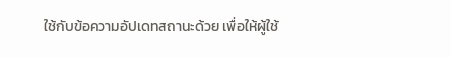ใช้กับข้อความอัปเดทสถานะด้วย เพื่อให้ผู้ใช้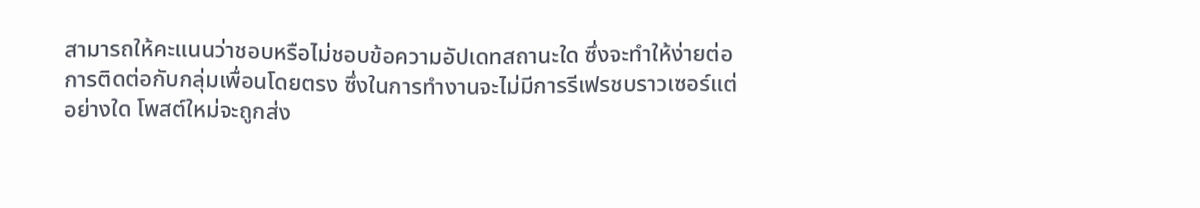สามารถให้คะแนนว่าชอบหรือไม่ชอบข้อความอัปเดทสถานะใด ซึ่งจะทำให้ง่ายต่อการติดต่อกับกลุ่มเพื่อนโดยตรง ซึ่งในการทำงานจะไม่มีการรีเฟรชบราวเซอร์แต่อย่างใด โพสต์ใหม่จะถูกส่ง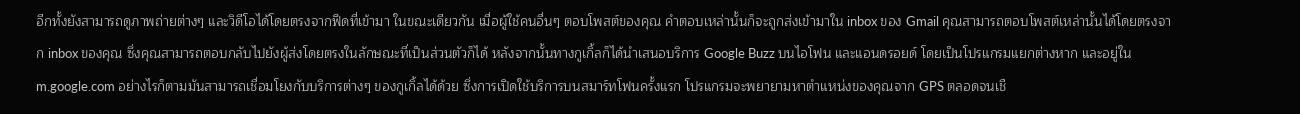อีกทั้งยังสามารถดูภาพถ่ายต่างๆ และวิดีโอได้โดยตรงจากฟีดที่เข้ามา ในขณะเดียวกัน เมื่อผู้ใช้คนอื่นๆ ตอบโพสต์ของคุณ คำตอบเหล่านั้นก็จะถูกส่งเข้ามาใน inbox ของ Gmail คุณสามารถตอบโพสต์เหล่านั้นได้โดยตรงจาก inbox ของคุณ ซึ่งคุณสามารถตอบกลับไปยังผู้ส่งโดยตรงในลักษณะที่เป็นส่วนตัวก็ได้ หลังจากนั้นทางกูเกิ้ลก็ได้นำเสนอบริการ Google Buzz บนไอโฟน และแอนดรอยด์ โดยเป็นโปรแกรมแยกต่างหาก และอยู่ใน m.google.com อย่างไรก็ตามมันสามารถเชื่อมโยงกับบริการต่างๆ ของกูเกิ้ลได้ด้วย ซึ่งการเปิดใช้บริการบนสมาร์ทโฟนครั้งแรก โปรแกรมจะพยายามหาตำแหน่งของคุณจาก GPS ตลอดจนเชื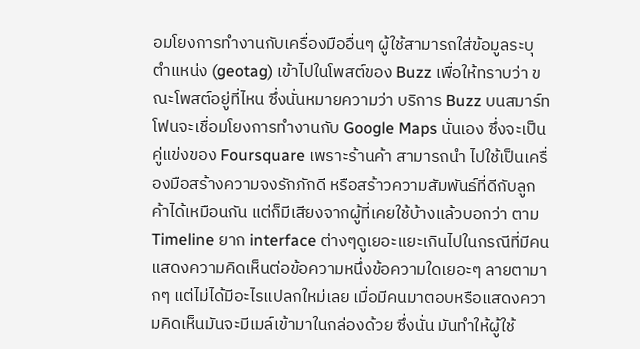อมโยงการทำงานกับเครื่องมืออื่นๆ ผู้ใช้สามารถใส่ข้อมูลระบุตำแหน่ง (geotag) เข้าไปในโพสต์ของ Buzz เพื่อให้ทราบว่า ขณะโพสต์อยู่ที่ไหน ซึ่งนั่นหมายความว่า บริการ Buzz บนสมาร์ทโฟนจะเชื่อมโยงการทำงานกับ Google Maps นั่นเอง ซึ่งจะเป็นคู่แข่งของ Foursquare เพราะร้านค้า สามารถนำ ไปใช้เป็นเครื่องมือสร้างความจงรักภักดี หรือสร้าวความสัมพันธ์ที่ดีกับลูกค้าได้เหมือนกัน แต่ก็มีเสียงจากผู้ที่เคยใช้บ้างแล้วบอกว่า ตาม Timeline ยาก interface ต่างๆดูเยอะแยะเกินไปในกรณีที่มีคนแสดงความคิดเห็นต่อข้อความหนึ่งข้อความใดเยอะๆ ลายตามากๆ แต่ไม่ได้มีอะไรแปลกใหม่เลย เมื่อมีคนมาตอบหรือแสดงความคิดเห็นมันจะมีเมล์เข้ามาในกล่องด้วย ซึ่งนั่น มันทำให้ผู้ใช้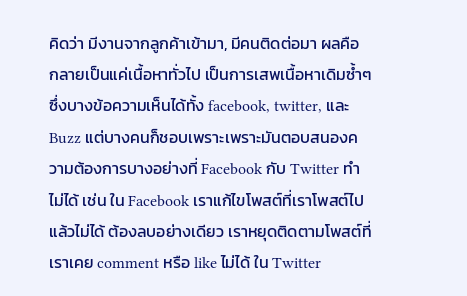คิดว่า มีงานจากลูกค้าเข้ามา, มีคนติดต่อมา ผลคือ กลายเป็นแค่เนื้อหาทั่วไป เป็นการเสพเนื้อหาเดิมซ้ำๆ ซึ่งบางข้อความเห็นได้ทั้ง facebook, twitter, และ Buzz แต่บางคนก็ชอบเพราะเพราะมันตอบสนองความต้องการบางอย่างที่ Facebook กับ Twitter ทำไม่ได้ เช่น ใน Facebook เราแก้ไขโพสต์ที่เราโพสต์ไปแล้วไม่ได้ ต้องลบอย่างเดียว เราหยุดติดตามโพสต์ที่เราเคย comment หรือ like ไม่ได้ ใน Twitter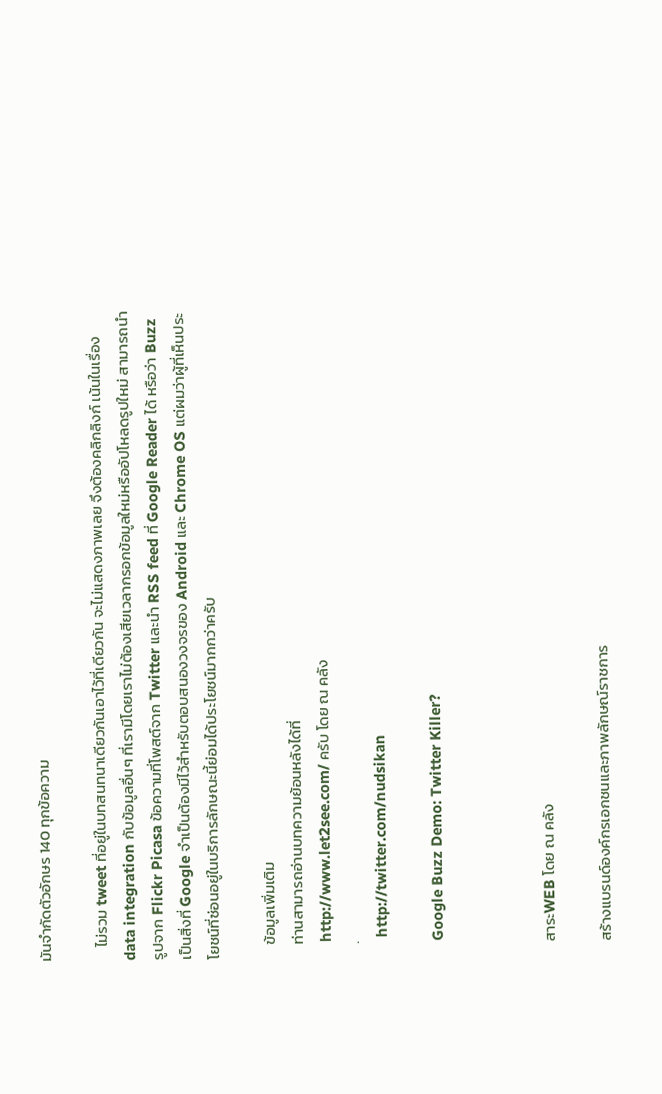มันจำกัดตัวอักษร 140 ทุกข้อความ

    ไม่รวม tweet ที่อยู่ในบทสนทนาเดียวกันเอาไว้ที่เดียวกัน จะไม่แสดงภาพเลย จึงต้องคลิกลิงก์ เน้นในเรื่อง data integration กับข้อมูลอื่นๆ ที่เรามีโดยเราไม่ต้องเสียเวลากรอกข้อมูลใหม่หรืออัปโหลดรูปใหม่ สามารถนำรูปจาก Flickr Picasa ข้อความที่โพสต์จาก Twitter และนำ RSS feed ที่ Google Reader ได้ หรือว่า Buzz เป็นสิ่งที่ Google จำเป็นต้องมีไว้สำหรับตอบสนองวงจรของ Android และ Chrome OS แต่ผมว่าผู้ที่เห็นประโยชน์ที่ซ่อนอยู่ในบริการลักษณะนี้ย่อมได้ประโยชน์มากกว่าครับ

    ข้อมูลเพิ่มเติม
    ท่านสามารถอ่านบทความย้อนหลังได้ที่
    http://www.let2see.com/ ครับ โดย ณ คลัง
    .
     http://twitter.com/nudsikan

    Google Buzz Demo: Twitter Killer?



    สาระWEB โดย ณ คลัง

    สร้างแบรนด์องค์กรเอกชนและภาพลักษณ์ราชการ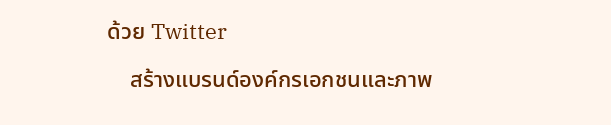ด้วย Twitter

    สร้างแบรนด์องค์กรเอกชนและภาพ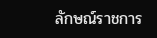ลักษณ์ราชการ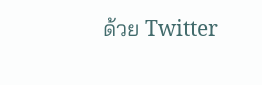ด้วย Twitter